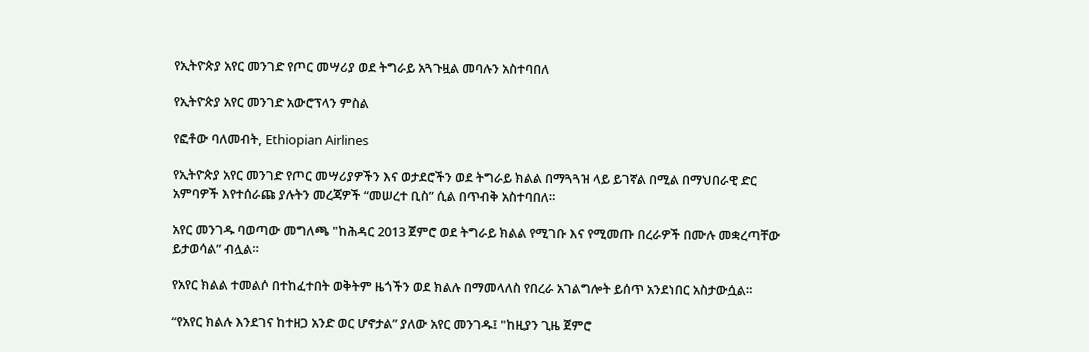የኢትዮጵያ አየር መንገድ የጦር መሣሪያ ወደ ትግራይ አጓጉዟል መባሉን አስተባበለ

የኢትዮጵያ አየር መንገድ አውሮፕላን ምስል

የፎቶው ባለመብት, Ethiopian Airlines

የኢትዮጵያ አየር መንገድ የጦር መሣሪያዎችን እና ወታደሮችን ወደ ትግራይ ክልል በማጓጓዝ ላይ ይገኛል በሚል በማህበራዊ ድር አምባዎች እየተሰራጩ ያሉትን መረጃዎች “መሠረተ ቢስ” ሲል በጥብቅ አስተባበለ።

አየር መንገዱ ባወጣው መግለጫ "ከሕዳር 2013 ጀምሮ ወደ ትግራይ ክልል የሚገቡ እና የሚመጡ በረራዎች በሙሉ መቋረጣቸው ይታወሳል” ብሏል።

የአየር ክልል ተመልሶ በተከፈተበት ወቅትም ዜጎችን ወደ ክልሉ በማመላለስ የበረራ አገልግሎት ይሰጥ አንደነበር አስታውሷል።

“የአየር ክልሉ እንደገና ከተዘጋ አንድ ወር ሆኖታል” ያለው አየር መንገዱ፤ "ከዚያን ጊዜ ጀምሮ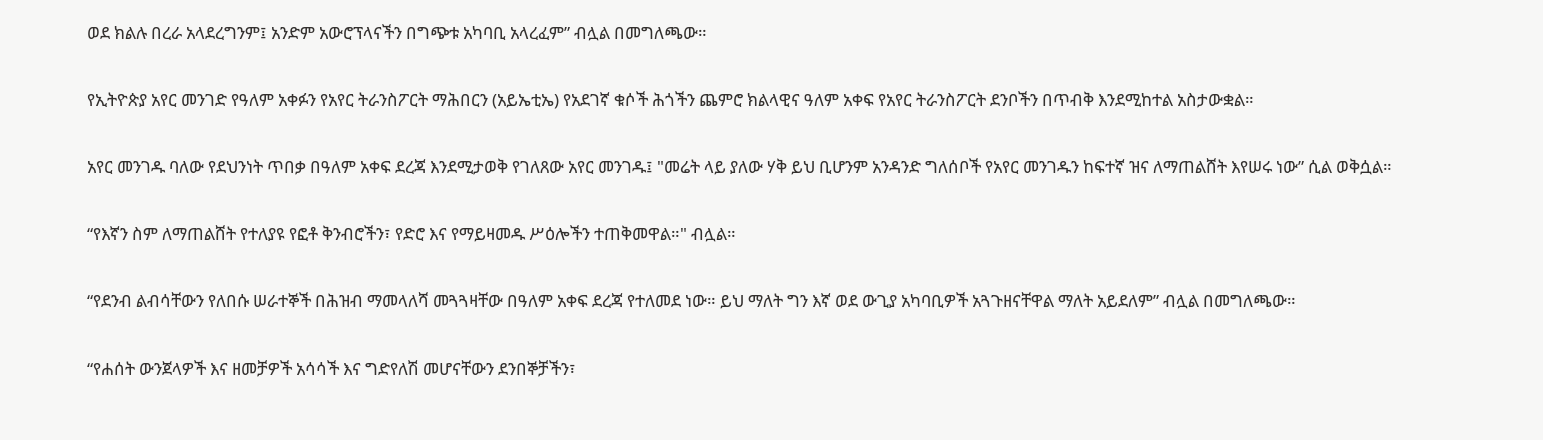ወደ ክልሉ በረራ አላደረግንም፤ አንድም አውሮፕላናችን በግጭቱ አካባቢ አላረፈም” ብሏል በመግለጫው።

የኢትዮጵያ አየር መንገድ የዓለም አቀፉን የአየር ትራንስፖርት ማሕበርን (አይኤቲኤ) የአደገኛ ቁሶች ሕጎችን ጨምሮ ክልላዊና ዓለም አቀፍ የአየር ትራንስፖርት ደንቦችን በጥብቅ እንደሚከተል አስታውቋል።

አየር መንገዱ ባለው የደህንነት ጥበቃ በዓለም አቀፍ ደረጃ እንደሚታወቅ የገለጸው አየር መንገዱ፤ "መሬት ላይ ያለው ሃቅ ይህ ቢሆንም አንዳንድ ግለሰቦች የአየር መንገዱን ከፍተኛ ዝና ለማጠልሸት እየሠሩ ነው” ሲል ወቅሷል።

“የእኛን ስም ለማጠልሸት የተለያዩ የፎቶ ቅንብሮችን፣ የድሮ እና የማይዛመዱ ሥዕሎችን ተጠቅመዋል።" ብሏል።

“የደንብ ልብሳቸውን የለበሱ ሠራተኞች በሕዝብ ማመላለሻ መጓጓዛቸው በዓለም አቀፍ ደረጃ የተለመደ ነው። ይህ ማለት ግን እኛ ወደ ውጊያ አካባቢዎች አጓጉዘናቸዋል ማለት አይደለም” ብሏል በመግለጫው።

“የሐሰት ውንጀላዎች እና ዘመቻዎች አሳሳች እና ግድየለሽ መሆናቸውን ደንበኞቻችን፣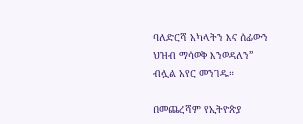ባለድርሻ አካላትን እና ሰፊውን ህዝብ ማሳወቅ እንወዳለን” ብሏል አየር መንገዱ።

በመጨረሻም የኢትዮጵያ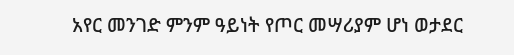አየር መንገድ ምንም ዓይነት የጦር መሣሪያም ሆነ ወታደር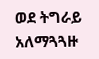ወደ ትግራይ አለማጓጓዙ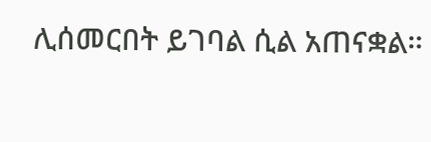ሊሰመርበት ይገባል ሲል አጠናቋል።